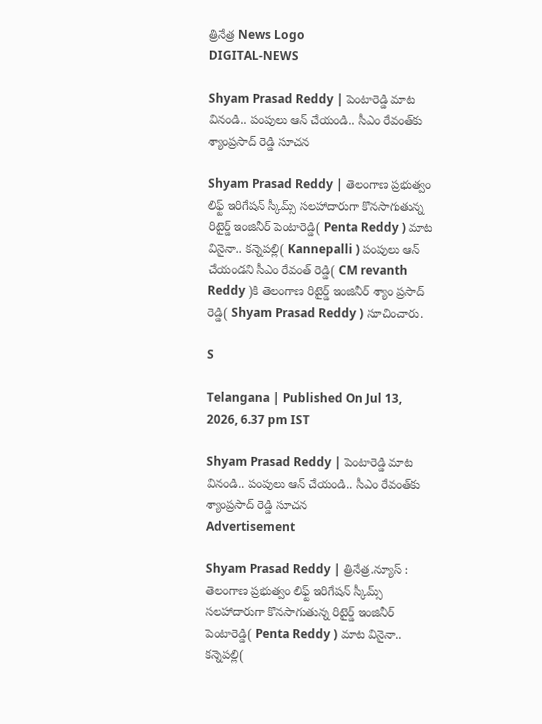త్రినేత్ర News Logo
DIGITAL-NEWS

Shyam Prasad Reddy | పెంటారెడ్డి మాట వినండి.. పంపులు ఆన్ చేయండి.. సీఎం రేవంత్‌కు శ్యాంప్ర‌సాద్ రెడ్డి సూచ‌న‌

Shyam Prasad Reddy | తెలంగాణ ప్రభుత్వం లిఫ్ట్ ఇరిగేషన్ స్కీమ్స్ సలహాదారుగా కొన‌సాగుతున్న రిటైర్డ్ ఇంజినీర్ పెంటారెడ్డి( Penta Reddy ) మాట వినైనా.. క‌న్నెప‌ల్లి( Kannepalli ) పంపులు ఆన్ చేయండ‌ని సీఎం రేవంత్ రెడ్డి( CM revanth Reddy )కి తెలంగాణ రిటైర్డ్ ఇంజినీర్ శ్యాం ప్ర‌సాద్ రెడ్డి( Shyam Prasad Reddy ) సూచించారు.

S

Telangana | Published On Jul 13, 2026, 6.37 pm IST

Shyam Prasad Reddy | పెంటారెడ్డి మాట వినండి.. పంపులు ఆన్ చేయండి.. సీఎం రేవంత్‌కు శ్యాంప్ర‌సాద్ రెడ్డి సూచ‌న‌
Advertisement

Shyam Prasad Reddy | త్రినేత్ర‌.న్యూస్ : తెలంగాణ ప్రభుత్వం లిఫ్ట్ ఇరిగేషన్ స్కీమ్స్ సలహాదారుగా కొన‌సాగుతున్న రిటైర్డ్ ఇంజినీర్ పెంటారెడ్డి( Penta Reddy ) మాట వినైనా.. క‌న్నెప‌ల్లి(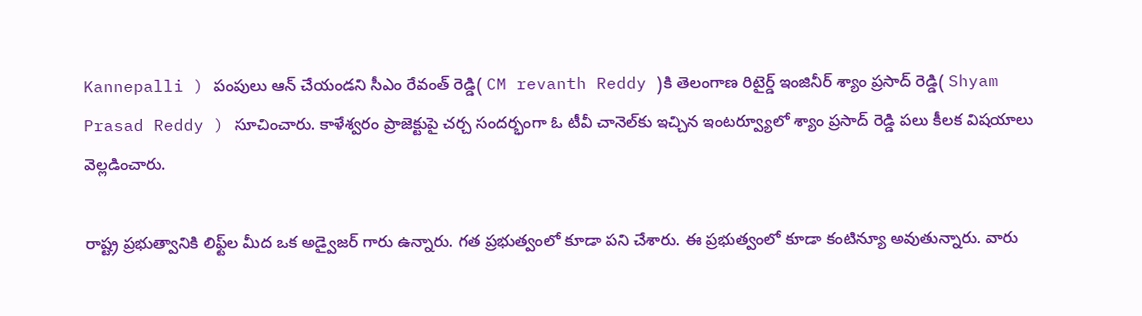Kannepalli ) పంపులు ఆన్ చేయండ‌ని సీఎం రేవంత్ రెడ్డి( CM revanth Reddy )కి తెలంగాణ రిటైర్డ్ ఇంజినీర్ శ్యాం ప్ర‌సాద్ రెడ్డి( Shyam Prasad Reddy ) సూచించారు. కాళేశ్వ‌రం ప్రాజెక్టుపై చ‌ర్చ సంద‌ర్భంగా ఓ టీవీ చానెల్‌కు ఇచ్చిన ఇంట‌ర్వ్యూలో శ్యాం ప్ర‌సాద్ రెడ్డి ప‌లు కీల‌క విష‌యాలు వెల్ల‌డించారు.

రాష్ట్ర‌ ప్ర‌భుత్వానికి లిఫ్ట్‌ల మీద ఒక అడ్వైజ‌ర్ గారు ఉన్నారు. గ‌త ప్ర‌భుత్వంలో కూడా ప‌ని చేశారు. ఈ ప్ర‌భుత్వంలో కూడా కంటిన్యూ అవుతున్నారు. వారు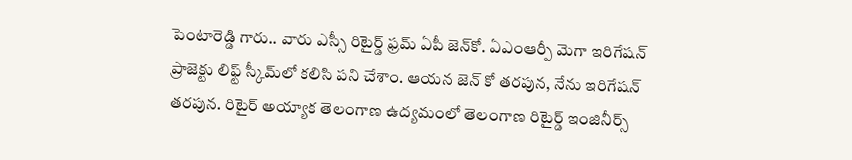పెంటారెడ్డి గారు.. వారు ఎస్సీ రిటైర్డ్ ఫ్ర‌మ్ ఏపీ జెన్‌కో. ఏఎంఆర్పీ మెగా ఇరిగేష‌న్ ప్రాజెక్టు లిఫ్ట్ స్కీమ్‌లో క‌లిసి ప‌ని చేశాం. ఆయ‌న జెన్ కో త‌ర‌పున‌, నేను ఇరిగేష‌న్ త‌ర‌పున‌. రిటైర్ అయ్యాక తెలంగాణ ఉద్య‌మంలో తెలంగాణ రిటైర్డ్ ఇంజినీర్స్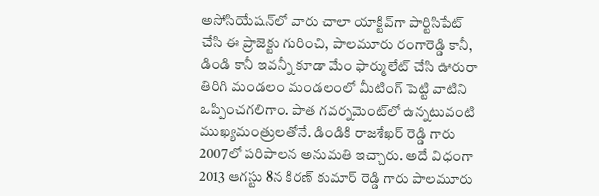అసోసియేష‌న్‌లో వారు చాలా యాక్టివ్‌గా పార్టిసిపేట్ చేసి ఈ ప్రాజెక్టు గురించి, పాల‌మూరు రంగారెడ్డి కానీ, డిండి కానీ ఇవ‌న్నీ కూడా మేం ఫార్ములేట్ చేసి ఊరురా తిరిగి మండ‌లం మండ‌లంలో మీటింగ్ పెట్టి వాటిని ఒప్పించ‌గ‌లిగాం. పాత గ‌వ‌ర్న‌మెంట్‌లో ఉన్న‌టువంటి ముఖ్య‌మంత్రుల‌తోనే. డిండికి రాజ‌శేఖ‌ర్ రెడ్డి గారు 2007లో పరిపాల‌న అనుమ‌తి ఇచ్చారు. అదే విధంగా 2013 ఆగ‌స్టు 8న కిర‌ణ్ కుమార్ రెడ్డి గారు పాల‌మూరు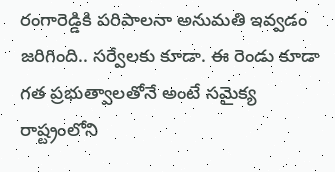రంగారెడ్డికి ప‌రిపాల‌నా అనుమ‌తి ఇవ్వ‌డం జ‌రిగింది.. స‌ర్వేల‌కు కూడా. ఈ రెండు కూడా గ‌త ప్ర‌భుత్వాల‌తోనే అంటే స‌మైక్య రాష్ట్రంలోని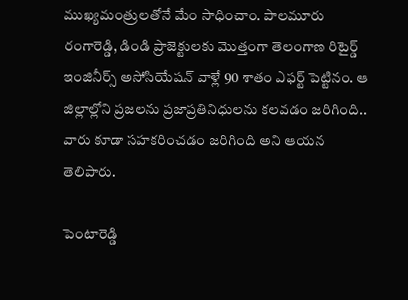ముఖ్య‌మంత్రుల‌తోనే మేం సాధించాం. పాల‌మూరు రంగారెడ్డి, డిండి ప్రాజెక్టుల‌కు మొత్తంగా తెలంగాణ రిటైర్డ్ ఇంజినీర్స్ అసోసియేష‌న్ వాళ్లే 90 శాతం ఎఫ‌ర్ట్ పెట్టినం. ఆ జిల్లాల్లోని ప్ర‌జ‌ల‌ను ప్ర‌జాప్ర‌తినిధుల‌ను క‌ల‌వ‌డం జ‌రిగింది.. వారు కూడా స‌హ‌క‌రించ‌డం జ‌రిగింది అని ఆయ‌న తెలిపారు.

పెంటారెడ్డి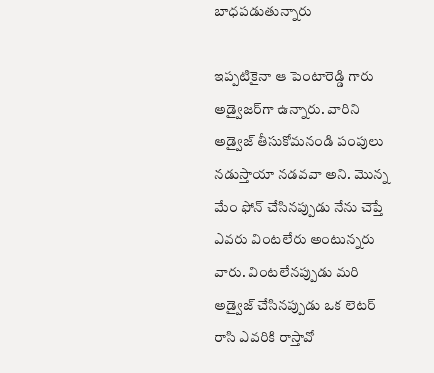బాధ‌ప‌డుతున్నారు

ఇప్ప‌టికైనా ఆ పెంటారెడ్డి గారు అడ్వైజ‌ర్‌గా ఉన్నారు. వారిని అడ్వైజ్ తీసుకోమ‌నండి పంపులు న‌డుస్తాయా న‌డ‌వ‌వా అని. మొన్న మేం ఫోన్ చేసిన‌ప్పుడు నేను చెప్తే ఎవ‌రు వింట‌లేరు అంటున్న‌రు వారు. వింట‌లేన‌ప్పుడు మ‌రి అడ్వైజ్ చేసిన‌ప్పుడు ఒక లెట‌ర్ రాసి ఎవ‌రికి రాస్తావో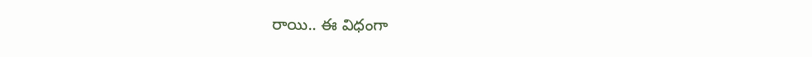రాయి.. ఈ విధంగా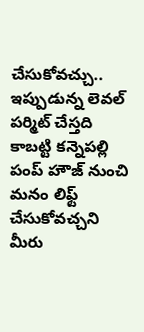చేసుకోవ‌చ్చు.. ఇప్పుడున్న లెవ‌ల్ ప‌ర్మిట్ చేస్త‌ది కాబ‌ట్టి క‌న్నెప‌ల్లి పంప్ హౌజ్ నుంచి మ‌నం లిఫ్ట్ చేసుకోవ‌చ్చ‌ని మీరు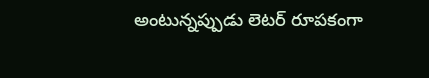అంటున్న‌ప్పుడు లెట‌ర్ రూప‌కంగా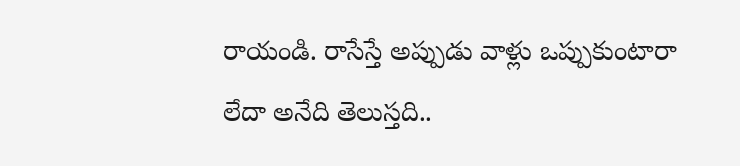రాయండి. రాసేస్తే అప్పుడు వాళ్లు ఒప్పుకుంటారా లేదా అనేది తెలుస్త‌ది..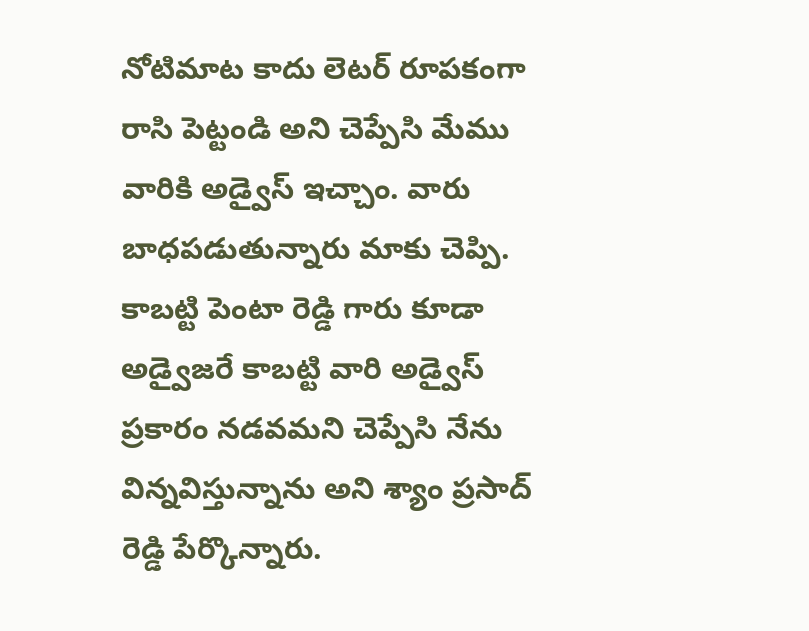నోటిమాట కాదు లెట‌ర్ రూప‌కంగా రాసి పెట్టండి అని చెప్పేసి మేము వారికి అడ్వైస్ ఇచ్చాం. వారు బాధ‌ప‌డుతున్నారు మాకు చెప్పి. కాబ‌ట్టి పెంటా రెడ్డి గారు కూడా అడ్వైజ‌రే కాబ‌ట్టి వారి అడ్వైస్ ప్ర‌కారం న‌డ‌వ‌మ‌ని చెప్పేసి నేను విన్న‌విస్తున్నాను అని శ్యాం ప్ర‌సాద్ రెడ్డి పేర్కొన్నారు.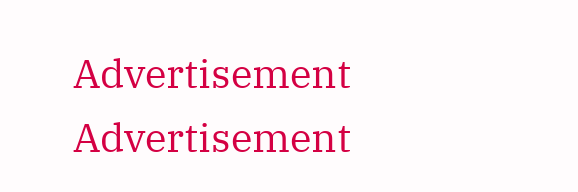Advertisement
Advertisement